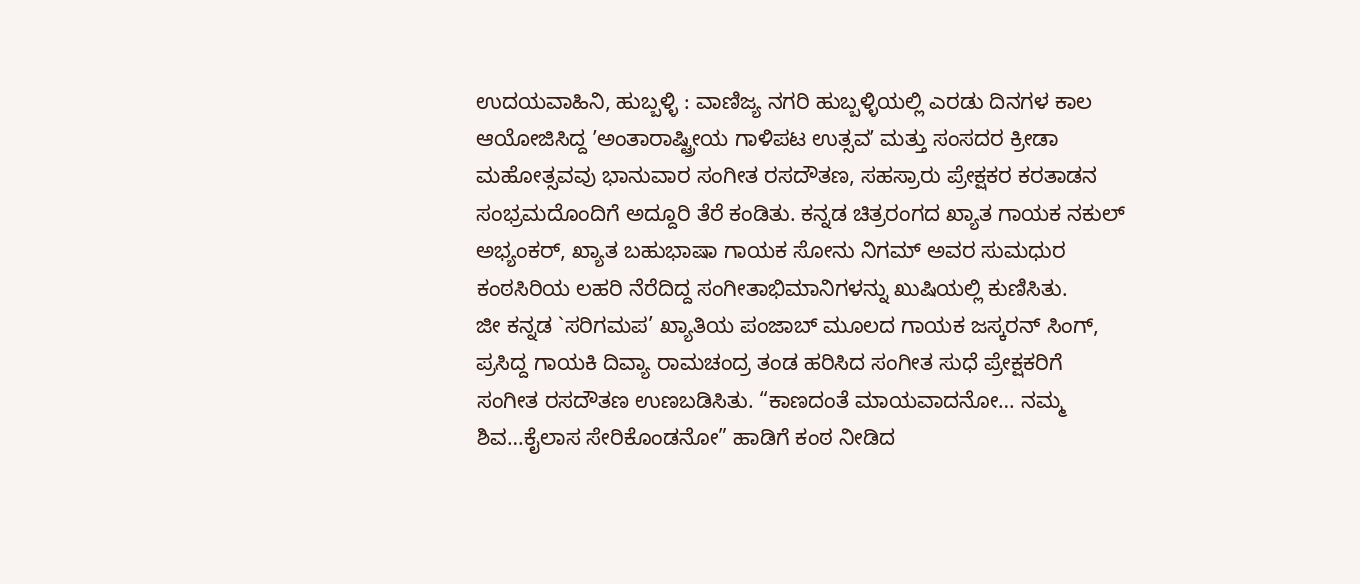ಉದಯವಾಹಿನಿ, ಹುಬ್ಬಳ್ಳಿ : ವಾಣಿಜ್ಯ ನಗರಿ ಹುಬ್ಬಳ್ಳಿಯಲ್ಲಿ ಎರಡು ದಿನಗಳ ಕಾಲ ಆಯೋಜಿಸಿದ್ದ ʼಅಂತಾರಾಷ್ಟ್ರೀಯ ಗಾಳಿಪಟ ಉತ್ಸವʼ ಮತ್ತು ಸಂಸದರ ಕ್ರೀಡಾ ಮಹೋತ್ಸವವು ಭಾನುವಾರ ಸಂಗೀತ ರಸದೌತಣ, ಸಹಸ್ರಾರು ಪ್ರೇಕ್ಷಕರ ಕರತಾಡನ ಸಂಭ್ರಮದೊಂದಿಗೆ ಅದ್ದೂರಿ ತೆರೆ ಕಂಡಿತು. ಕನ್ನಡ ಚಿತ್ರರಂಗದ ಖ್ಯಾತ ಗಾಯಕ ನಕುಲ್ ಅಭ್ಯಂಕರ್, ಖ್ಯಾತ ಬಹುಭಾಷಾ ಗಾಯಕ ಸೋನು ನಿಗಮ್ ಅವರ ಸುಮಧುರ ಕಂಠಸಿರಿಯ ಲಹರಿ ನೆರೆದಿದ್ದ ಸಂಗೀತಾಭಿಮಾನಿಗಳನ್ನು ಖುಷಿಯಲ್ಲಿ ಕುಣಿಸಿತು.
ಜೀ ಕನ್ನಡ `ಸರಿಗಮಪ’ ಖ್ಯಾತಿಯ ಪಂಜಾಬ್ ಮೂಲದ ಗಾಯಕ ಜಸ್ಕರನ್ ಸಿಂಗ್, ಪ್ರಸಿದ್ದ ಗಾಯಕಿ ದಿವ್ಯಾ ರಾಮಚಂದ್ರ ತಂಡ ಹರಿಸಿದ ಸಂಗೀತ ಸುಧೆ ಪ್ರೇಕ್ಷಕರಿಗೆ ಸಂಗೀತ ರಸದೌತಣ ಉಣಬಡಿಸಿತು. “ಕಾಣದಂತೆ ಮಾಯವಾದನೋ… ನಮ್ಮ ಶಿವ…ಕೈಲಾಸ ಸೇರಿಕೊಂಡನೋ” ಹಾಡಿಗೆ ಕಂಠ ನೀಡಿದ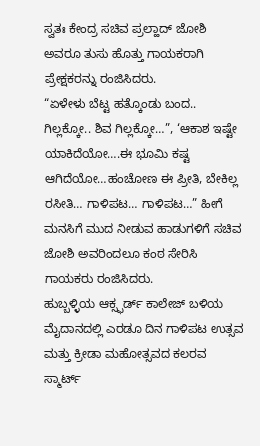ಸ್ವತಃ ಕೇಂದ್ರ ಸಚಿವ ಪ್ರಲ್ಹಾದ್ ಜೋಶಿ ಅವರೂ ತುಸು ಹೊತ್ತು ಗಾಯಕರಾಗಿ ಪ್ರೇಕ್ಷಕರನ್ನು ರಂಜಿಸಿದರು.
“ಏಳೇಳು ಬೆಟ್ಟ ಹತ್ಕೊಂಡು ಬಂದ.. ಗಿಲ್ಲಕ್ಕೋ.. ಶಿವ ಗಿಲ್ಲಕ್ಕೋ…”, ‘ಆಕಾಶ ಇಷ್ಟೇ ಯಾಕಿದೆಯೋ….ಈ ಭೂಮಿ ಕಷ್ಟ ಆಗಿದೆಯೋ…ಹಂಚೋಣ ಈ ಪ್ರೀತಿ, ಬೇಕಿಲ್ಲ ರಸೀತಿ… ಗಾಳಿಪಟ… ಗಾಳಿಪಟ…” ಹೀಗೆ ಮನಸಿಗೆ ಮುದ ನೀಡುವ ಹಾಡುಗಳಿಗೆ ಸಚಿವ ಜೋಶಿ ಅವರಿಂದಲೂ ಕಂಠ ಸೇರಿಸಿ ಗಾಯಕರು ರಂಜಿಸಿದರು.
ಹುಬ್ಬಳ್ಳಿಯ ಆಕ್ಸ್ಫರ್ಡ್ ಕಾಲೇಜ್ ಬಳಿಯ ಮೈದಾನದಲ್ಲಿ ಎರಡೂ ದಿನ ಗಾಳಿಪಟ ಉತ್ಸವ ಮತ್ತು ಕ್ರೀಡಾ ಮಹೋತ್ಸವದ ಕಲರವ ಸ್ಮಾರ್ಟ್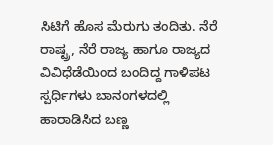ಸಿಟಿಗೆ ಹೊಸ ಮೆರುಗು ತಂದಿತು. ನೆರೆ ರಾಷ್ಟ್ರ, ನೆರೆ ರಾಜ್ಯ ಹಾಗೂ ರಾಜ್ಯದ ವಿವಿಧೆಡೆಯಿಂದ ಬಂದಿದ್ದ ಗಾಳಿಪಟ ಸ್ಪರ್ಧಿಗಳು ಬಾನಂಗಳದಲ್ಲಿ ಹಾರಾಡಿಸಿದ ಬಣ್ಣ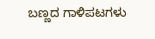ಬಣ್ಣದ ಗಾಳಿಪಟಗಳು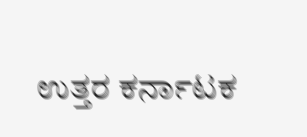ಉತ್ತರ ಕರ್ನಾಟಕ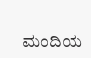ಮಂದಿಯ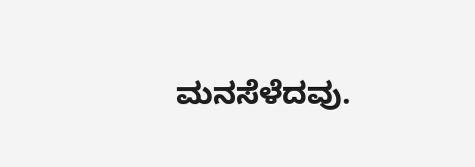ಮನಸೆಳೆದವು.